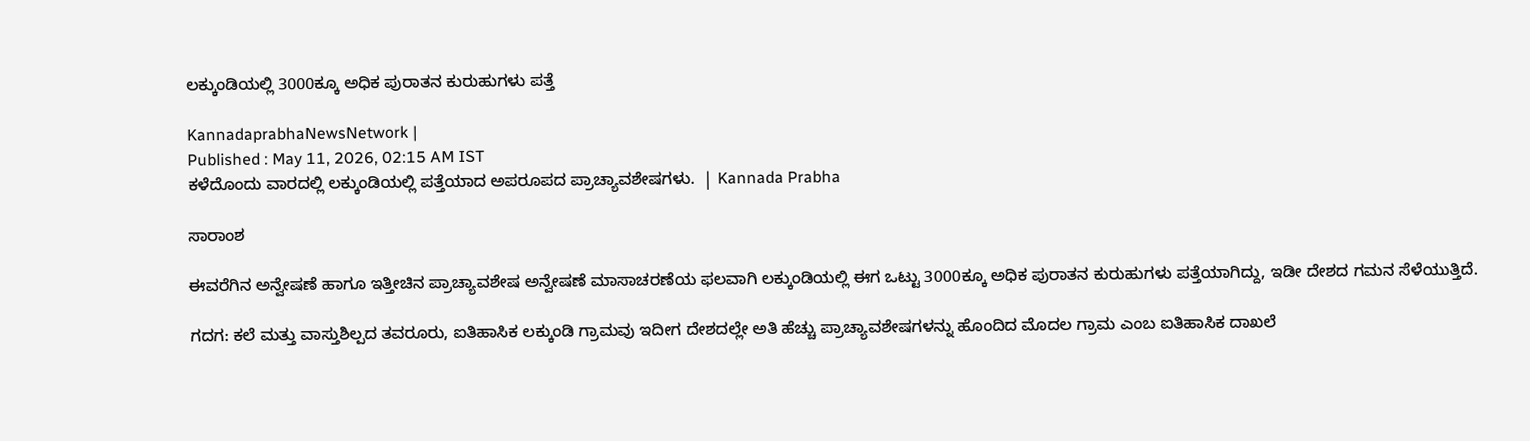ಲಕ್ಕುಂಡಿಯಲ್ಲಿ 3000ಕ್ಕೂ ಅಧಿಕ ಪುರಾತನ ಕುರುಹುಗಳು ಪತ್ತೆ

KannadaprabhaNewsNetwork |
Published : May 11, 2026, 02:15 AM IST
ಕಳೆದೊಂದು ವಾರದಲ್ಲಿ ಲಕ್ಕುಂಡಿಯಲ್ಲಿ ಪತ್ತೆಯಾದ ಅಪರೂಪದ ಪ್ರಾಚ್ಯಾವಶೇಷಗಳು.  | Kannada Prabha

ಸಾರಾಂಶ

ಈವರೆಗಿನ ಅನ್ವೇಷಣೆ ಹಾಗೂ ಇತ್ತೀಚಿನ ಪ್ರಾಚ್ಯಾವಶೇಷ ಅನ್ವೇಷಣೆ ಮಾಸಾಚರಣೆಯ ಫಲವಾಗಿ ಲಕ್ಕುಂಡಿಯಲ್ಲಿ ಈಗ ಒಟ್ಟು 3000ಕ್ಕೂ ಅಧಿಕ ಪುರಾತನ ಕುರುಹುಗಳು ಪತ್ತೆಯಾಗಿದ್ದು, ಇಡೀ ದೇಶದ ಗಮನ ಸೆಳೆಯುತ್ತಿದೆ.

ಗದಗ: ಕಲೆ ಮತ್ತು ವಾಸ್ತುಶಿಲ್ಪದ ತವರೂರು, ಐತಿಹಾಸಿಕ ಲಕ್ಕುಂಡಿ ಗ್ರಾಮವು ಇದೀಗ ದೇಶದಲ್ಲೇ ಅತಿ ಹೆಚ್ಚು ಪ್ರಾಚ್ಯಾವಶೇಷಗಳನ್ನು ಹೊಂದಿದ ಮೊದಲ ಗ್ರಾಮ ಎಂಬ ಐತಿಹಾಸಿಕ ದಾಖಲೆ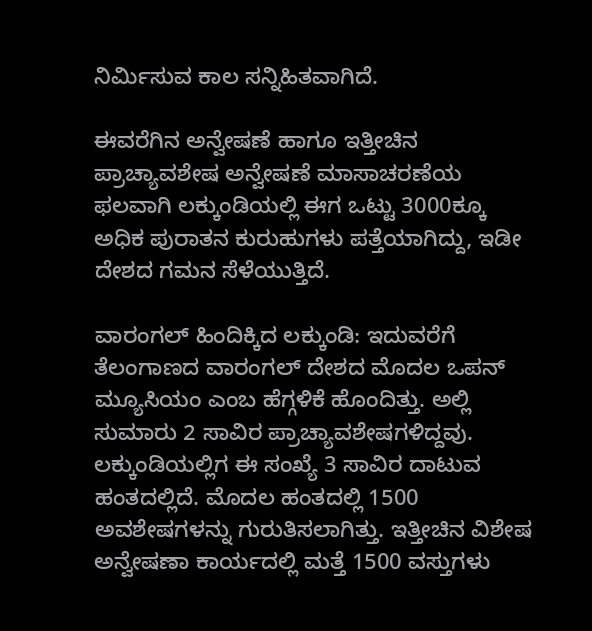ನಿರ್ಮಿಸುವ ಕಾಲ ಸನ್ನಿಹಿತವಾಗಿದೆ.

ಈವರೆಗಿನ ಅನ್ವೇಷಣೆ ಹಾಗೂ ಇತ್ತೀಚಿನ ಪ್ರಾಚ್ಯಾವಶೇಷ ಅನ್ವೇಷಣೆ ಮಾಸಾಚರಣೆಯ ಫಲವಾಗಿ ಲಕ್ಕುಂಡಿಯಲ್ಲಿ ಈಗ ಒಟ್ಟು 3000ಕ್ಕೂ ಅಧಿಕ ಪುರಾತನ ಕುರುಹುಗಳು ಪತ್ತೆಯಾಗಿದ್ದು, ಇಡೀ ದೇಶದ ಗಮನ ಸೆಳೆಯುತ್ತಿದೆ.

ವಾರಂಗಲ್ ಹಿಂದಿಕ್ಕಿದ ಲಕ್ಕುಂಡಿ: ಇದುವರೆಗೆ ತೆಲಂಗಾಣದ ವಾರಂಗಲ್ ದೇಶದ ಮೊದಲ ಒಪನ್ ಮ್ಯೂಸಿಯಂ ಎಂಬ ಹೆಗ್ಗಳಿಕೆ ಹೊಂದಿತ್ತು. ಅಲ್ಲಿ ಸುಮಾರು 2 ಸಾವಿರ ಪ್ರಾಚ್ಯಾವಶೇಷಗಳಿದ್ದವು. ಲಕ್ಕುಂಡಿಯಲ್ಲಿಗ ಈ ಸಂಖ್ಯೆ 3 ಸಾವಿರ ದಾಟುವ ಹಂತದಲ್ಲಿದೆ. ಮೊದಲ ಹಂತದಲ್ಲಿ 1500 ಅವಶೇಷಗಳನ್ನು ಗುರುತಿಸಲಾಗಿತ್ತು. ಇತ್ತೀಚಿನ ವಿಶೇಷ ಅನ್ವೇಷಣಾ ಕಾರ್ಯದಲ್ಲಿ ಮತ್ತೆ 1500 ವಸ್ತುಗಳು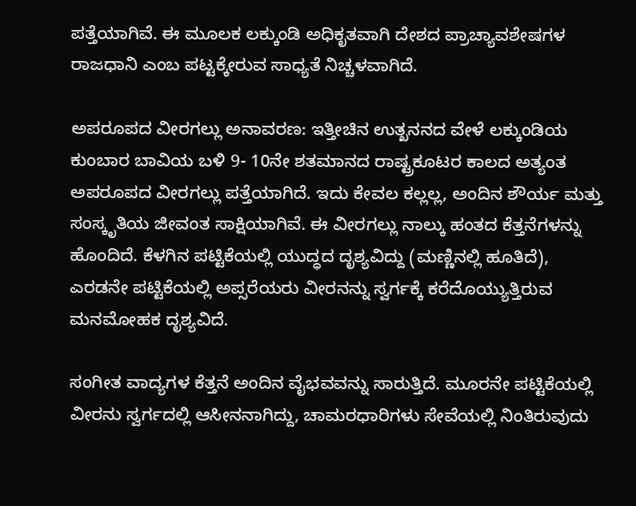ಪತ್ತೆಯಾಗಿವೆ. ಈ ಮೂಲಕ ಲಕ್ಕುಂಡಿ ಅಧಿಕೃತವಾಗಿ ದೇಶದ ಪ್ರಾಚ್ಯಾವಶೇಷಗಳ ರಾಜಧಾನಿ ಎಂಬ ಪಟ್ಟಕ್ಕೇರುವ ಸಾಧ್ಯತೆ ನಿಚ್ಚಳವಾಗಿದೆ.

ಅಪರೂಪದ ವೀರಗಲ್ಲು ಅನಾವರಣ: ಇತ್ತೀಚಿನ ಉತ್ಖನನದ ವೇಳೆ ಲಕ್ಕುಂಡಿಯ ಕುಂಬಾರ ಬಾವಿಯ ಬಳಿ 9- 10ನೇ ಶತಮಾನದ ರಾಷ್ಟ್ರಕೂಟರ ಕಾಲದ ಅತ್ಯಂತ ಅಪರೂಪದ ವೀರಗಲ್ಲು ಪತ್ತೆಯಾಗಿದೆ. ಇದು ಕೇವಲ ಕಲ್ಲಲ್ಲ, ಅಂದಿನ ಶೌರ್ಯ ಮತ್ತು ಸಂಸ್ಕೃತಿಯ ಜೀವಂತ ಸಾಕ್ಷಿಯಾಗಿವೆ. ಈ ವೀರಗಲ್ಲು ನಾಲ್ಕು ಹಂತದ ಕೆತ್ತನೆಗಳನ್ನು ಹೊಂದಿದೆ. ಕೆಳಗಿನ ಪಟ್ಟಿಕೆಯಲ್ಲಿ ಯುದ್ಧದ ದೃಶ್ಯವಿದ್ದು (ಮಣ್ಣಿನಲ್ಲಿ ಹೂತಿದೆ), ಎರಡನೇ ಪಟ್ಟಿಕೆಯಲ್ಲಿ ಅಪ್ಸರೆಯರು ವೀರನನ್ನು ಸ್ವರ್ಗಕ್ಕೆ ಕರೆದೊಯ್ಯುತ್ತಿರುವ ಮನಮೋಹಕ ದೃಶ್ಯವಿದೆ.

ಸಂಗೀತ ವಾದ್ಯಗಳ ಕೆತ್ತನೆ ಅಂದಿನ ವೈಭವವನ್ನು ಸಾರುತ್ತಿದೆ. ಮೂರನೇ ಪಟ್ಟಿಕೆಯಲ್ಲಿ ವೀರನು ಸ್ವರ್ಗದಲ್ಲಿ ಆಸೀನನಾಗಿದ್ದು, ಚಾಮರಧಾರಿಗಳು ಸೇವೆಯಲ್ಲಿ ನಿಂತಿರುವುದು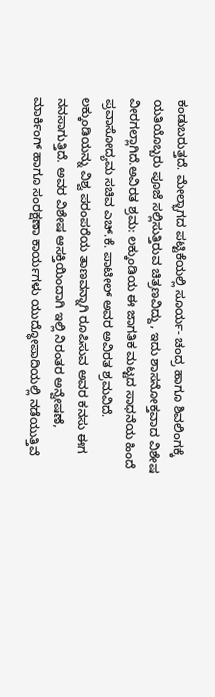ಕಂಡುಬರುತ್ತದೆ. ಮೇಲ್ಭಾಗದ ಪಟ್ಟಿಕೆಯಲ್ಲಿ ಸೂರ್ಯ- ಚಂದ್ರ ಹಾಗೂ ಶಿವಲಿಂಗಕ್ಕೆ ಯತಿಯೊಬ್ಬರು ಪೂಜೆ ಸಲ್ಲಿಸುತ್ತಿರುವ ಚಿತ್ರಣವಿದ್ದು, ಇದು ಶಾಸನೋಕ್ತವಾದ ವಿಶೇಷ ವೀರಗಲ್ಲಾಗಿದೆ.ಅವಿರತ ಶ್ರಮ: ಲಕ್ಕುಂಡಿಯ ಈ ಜಾಗತಿಕ ಮಟ್ಟದ ಸಾಧನೆಯ ಹಿಂದೆ ಪ್ರವಾಸೋದ್ಯಮ ಸಚಿವ ಎಚ್.ಕೆ. ಪಾಟೀಲ್ ಅವರ ಅವಿರತ ಶ್ರಮವಿದೆ. ಲಕ್ಕುಂಡಿಯನ್ನು ವಿಶ್ವ ಪರಂಪರೆಯ ತಾಣವನ್ನಾಗಿ ರೂಪಿಸುವ ಅವರ ಕನಸು ಈಗ ನನಸಾಗುತ್ತಿದೆ. ಅವರ ವಿಶೇಷ ಆಸಕ್ತಿಯಿಂದಾಗಿ ಇಲ್ಲಿ ನಿರಂತರ ಅನ್ವೇಷಣೆ, ಮಾರ್ಕಿಂಗ್ ಹಾಗೂ ಸಂರಕ್ಷಣಾ ಕಾರ್ಯಗಳು ಯುದ್ಧೋಪಾದಿಯಲ್ಲಿ ನಡೆಯುತ್ತಿವೆ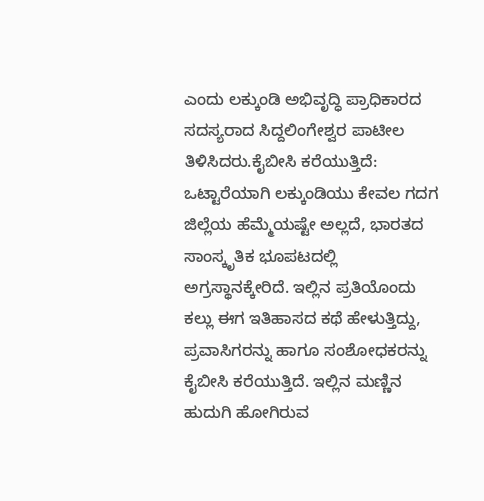ಎಂದು ಲಕ್ಕುಂಡಿ ಅಭಿವೃದ್ಧಿ ಪ್ರಾಧಿಕಾರದ ಸದಸ್ಯರಾದ ಸಿದ್ದಲಿಂಗೇಶ್ವರ ಪಾಟೀಲ ತಿಳಿಸಿದರು.ಕೈಬೀಸಿ ಕರೆಯುತ್ತಿದೆ: ಒಟ್ಟಾರೆಯಾಗಿ ಲಕ್ಕುಂಡಿಯು ಕೇವಲ ಗದಗ ಜಿಲ್ಲೆಯ ಹೆಮ್ಮೆಯಷ್ಟೇ ಅಲ್ಲದೆ, ಭಾರತದ ಸಾಂಸ್ಕೃತಿಕ ಭೂಪಟದಲ್ಲಿ ಅಗ್ರಸ್ಥಾನಕ್ಕೇರಿದೆ. ಇಲ್ಲಿನ ಪ್ರತಿಯೊಂದು ಕಲ್ಲು ಈಗ ಇತಿಹಾಸದ ಕಥೆ ಹೇಳುತ್ತಿದ್ದು, ಪ್ರವಾಸಿಗರನ್ನು ಹಾಗೂ ಸಂಶೋಧಕರನ್ನು ಕೈಬೀಸಿ ಕರೆಯುತ್ತಿದೆ. ಇಲ್ಲಿನ ಮಣ್ಣಿನ ಹುದುಗಿ ಹೋಗಿರುವ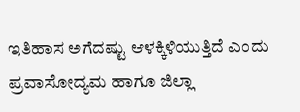ಇತಿಹಾಸ ಅಗೆದಷ್ಟು ಆಳಕ್ಕಿಳಿಯುತ್ತಿದೆ ಎಂದು ಪ್ರವಾಸೋದ್ಯಮ ಹಾಗೂ ಜಿಲ್ಲಾ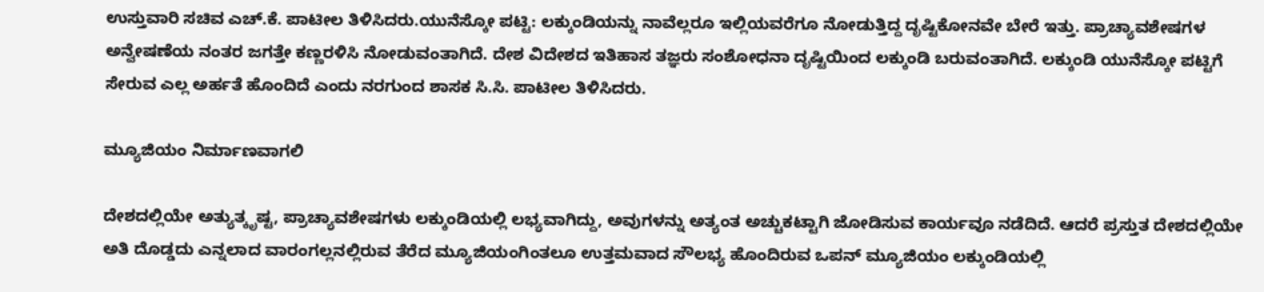ಉಸ್ತುವಾರಿ ಸಚಿವ ಎಚ್.ಕೆ. ಪಾಟೀಲ ತಿಳಿಸಿದರು.ಯುನೆಸ್ಕೋ ಪಟ್ಟಿ: ಲಕ್ಕುಂಡಿಯನ್ನು ನಾವೆಲ್ಲರೂ ಇಲ್ಲಿಯವರೆಗೂ ನೋಡುತ್ತಿದ್ದ ದೃಷ್ಟಿಕೋನವೇ ಬೇರೆ ಇತ್ತು. ಪ್ರಾಚ್ಯಾವಶೇಷಗಳ ಅನ್ವೇಷಣೆಯ ನಂತರ ಜಗತ್ತೇ ಕಣ್ಣರಳಿಸಿ ನೋಡುವಂತಾಗಿದೆ. ದೇಶ ವಿದೇಶದ ಇತಿಹಾಸ ತಜ್ಞರು ಸಂಶೋಧನಾ ದೃಷ್ಟಿಯಿಂದ ಲಕ್ಕುಂಡಿ ಬರುವಂತಾಗಿದೆ. ಲಕ್ಕುಂಡಿ ಯುನೆಸ್ಕೋ ಪಟ್ಟಿಗೆ ಸೇರುವ ಎಲ್ಲ ಅರ್ಹತೆ ಹೊಂದಿದೆ ಎಂದು ನರಗುಂದ ಶಾಸಕ ಸಿ.ಸಿ. ಪಾಟೀಲ ತಿಳಿಸಿದರು.

ಮ್ಯೂಜಿಯಂ ನಿರ್ಮಾಣವಾಗಲಿ

ದೇಶದಲ್ಲಿಯೇ ಅತ್ಯುತ್ಕೃಷ್ಟ, ಪ್ರಾಚ್ಯಾವಶೇಷಗಳು ಲಕ್ಕುಂಡಿಯಲ್ಲಿ ಲಭ್ಯವಾಗಿದ್ದು, ಅವುಗಳನ್ನು ಅತ್ಯಂತ ಅಚ್ಚುಕಟ್ಟಾಗಿ ಜೋಡಿಸುವ ಕಾರ್ಯವೂ ನಡೆದಿದೆ. ಆದರೆ ಪ್ರಸ್ತುತ ದೇಶದಲ್ಲಿಯೇ ಅತಿ ದೊಡ್ಡದು ಎನ್ನಲಾದ ವಾರಂಗಲ್ಲನಲ್ಲಿರುವ ತೆರೆದ ಮ್ಯೂಜಿಯಂಗಿಂತಲೂ ಉತ್ತಮವಾದ ಸೌಲಭ್ಯ ಹೊಂದಿರುವ ಒಪನ್ ಮ್ಯೂಜಿಯಂ ಲಕ್ಕುಂಡಿಯಲ್ಲಿ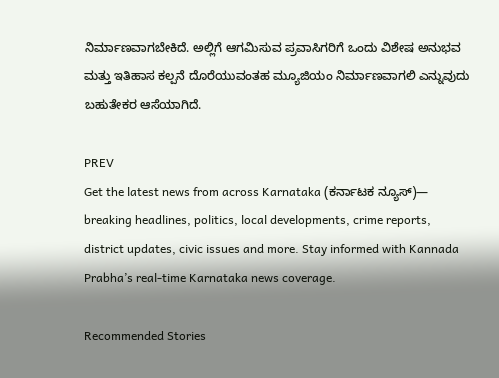ನಿರ್ಮಾಣವಾಗಬೇಕಿದೆ. ಅಲ್ಲಿಗೆ ಆಗಮಿಸುವ ಪ್ರವಾಸಿಗರಿಗೆ ಒಂದು ವಿಶೇಷ ಅನುಭವ ಮತ್ತು ಇತಿಹಾಸ ಕಲ್ಪನೆ ದೊರೆಯುವಂತಹ ಮ್ಯೂಜಿಯಂ ನಿರ್ಮಾಣವಾಗಲಿ ಎನ್ನುವುದು ಬಹುತೇಕರ ಆಸೆಯಾಗಿದೆ.

PREV
Get the latest news from across Karnataka (ಕರ್ನಾಟಕ ನ್ಯೂಸ್)— breaking headlines, politics, local developments, crime reports, district updates, civic issues and more. Stay informed with Kannada Prabha’s real‑time Karnataka news coverage.

Recommended Stories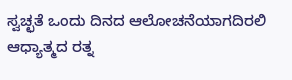ಸ್ವಚ್ಛತೆ ಒಂದು ದಿನದ ಆಲೋಚನೆಯಾಗದಿರಲಿ
ಆಧ್ಯಾತ್ಮದ ರತ್ನ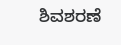ಶಿವಶರಣೆ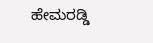ಹೇಮರಡ್ಡಿ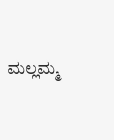ಮಲ್ಲಮ್ಮ